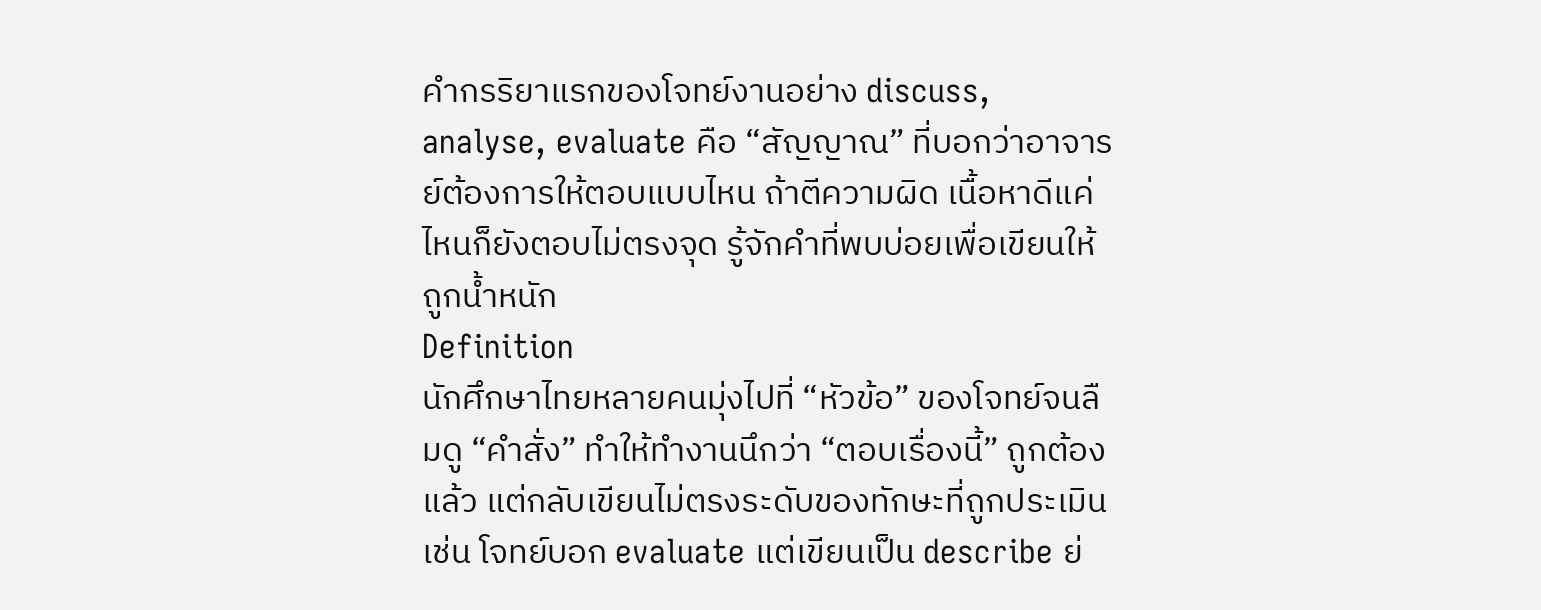คำกรริยาแรกของโจทย์งานอย่าง discuss, analyse, evaluate คือ “สัญญาณ” ที่บอกว่าอาจารย์ต้องการให้ตอบแบบไหน ถ้าตีความผิด เนื้อหาดีแค่ไหนก็ยังตอบไม่ตรงจุด รู้จักคำที่พบบ่อยเพื่อเขียนให้ถูกน้ำหนัก
Definition
นักศึกษาไทยหลายคนมุ่งไปที่ “หัวข้อ” ของโจทย์จนลืมดู “คำสั่ง” ทำให้ทำงานนึกว่า “ตอบเรื่องนี้” ถูกต้องแล้ว แต่กลับเขียนไม่ตรงระดับของทักษะที่ถูกประเมิน เช่น โจทย์บอก evaluate แต่เขียนเป็น describe ย่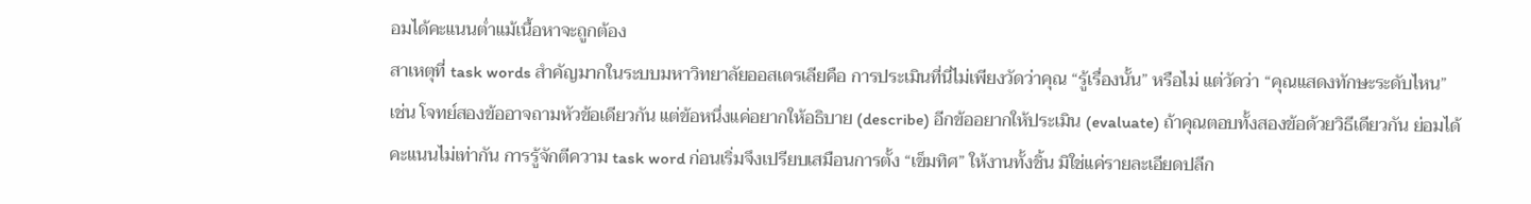อมได้คะแนนต่ำแม้เนื้อหาจะถูกต้อง
สาเหตุที่ task words สำคัญมากในระบบมหาวิทยาลัยออสเตรเลียคือ การประเมินที่นี่ไม่เพียงวัดว่าคุณ “รู้เรื่องนั้น” หรือไม่ แต่วัดว่า “คุณแสดงทักษะระดับไหน” เช่น โจทย์สองข้ออาจถามหัวข้อเดียวกัน แต่ข้อหนึ่งแค่อยากให้อธิบาย (describe) อีกข้ออยากให้ประเมิน (evaluate) ถ้าคุณตอบทั้งสองข้อด้วยวิธีเดียวกัน ย่อมได้คะแนนไม่เท่ากัน การรู้จักตีความ task word ก่อนเริ่มจึงเปรียบเสมือนการตั้ง “เข็มทิศ” ให้งานทั้งชิ้น มิใช่แค่รายละเอียดปลีก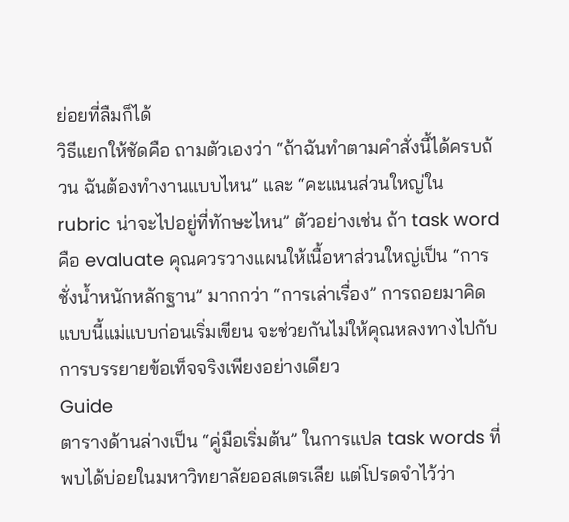ย่อยที่ลืมก็ได้
วิธีแยกให้ชัดคือ ถามตัวเองว่า “ถ้าฉันทำตามคำสั่งนี้ได้ครบถ้วน ฉันต้องทำงานแบบไหน” และ “คะแนนส่วนใหญ่ใน rubric น่าจะไปอยู่ที่ทักษะไหน” ตัวอย่างเช่น ถ้า task word คือ evaluate คุณควรวางแผนให้เนื้อหาส่วนใหญ่เป็น “การชั่งน้ำหนักหลักฐาน” มากกว่า “การเล่าเรื่อง” การถอยมาคิดแบบนี้แม่แบบก่อนเริ่มเขียน จะช่วยกันไม่ให้คุณหลงทางไปกับการบรรยายข้อเท็จจริงเพียงอย่างเดียว
Guide
ตารางด้านล่างเป็น “คู่มือเริ่มต้น” ในการแปล task words ที่พบได้บ่อยในมหาวิทยาลัยออสเตรเลีย แต่โปรดจำไว้ว่า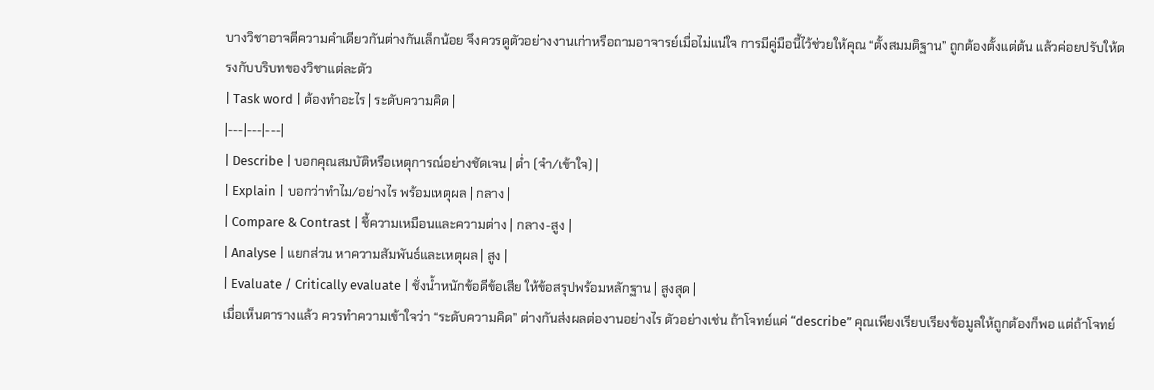บางวิชาอาจตีความคำเดียวกันต่างกันเล็กน้อย จึงควรดูตัวอย่างงานเก่าหรือถามอาจารย์เมื่อไม่แน่ใจ การมีคู่มือนี้ไว้ช่วยให้คุณ “ตั้งสมมติฐาน” ถูกต้องตั้งแต่ต้น แล้วค่อยปรับให้ตรงกับบริบทของวิชาแต่ละตัว
| Task word | ต้องทำอะไร | ระดับความคิด |
|---|---|---|
| Describe | บอกคุณสมบัติหรือเหตุการณ์อย่างชัดเจน | ต่ำ (จำ/เข้าใจ) |
| Explain | บอกว่าทำไม/อย่างไร พร้อมเหตุผล | กลาง |
| Compare & Contrast | ชี้ความเหมือนและความต่าง | กลาง-สูง |
| Analyse | แยกส่วน หาความสัมพันธ์และเหตุผล | สูง |
| Evaluate / Critically evaluate | ชั่งน้ำหนักข้อดีข้อเสีย ให้ข้อสรุปพร้อมหลักฐาน | สูงสุด |
เมื่อเห็นตารางแล้ว ควรทำความเข้าใจว่า “ระดับความคิด” ต่างกันส่งผลต่องานอย่างไร ตัวอย่างเช่น ถ้าโจทย์แค่ “describe” คุณเพียงเรียบเรียงข้อมูลให้ถูกต้องก็พอ แต่ถ้าโจทย์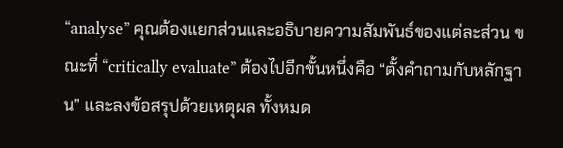“analyse” คุณต้องแยกส่วนและอธิบายความสัมพันธ์ของแต่ละส่วน ขณะที่ “critically evaluate” ต้องไปอีกขั้นหนึ่งคือ “ตั้งคำถามกับหลักฐาน” และลงข้อสรุปด้วยเหตุผล ทั้งหมด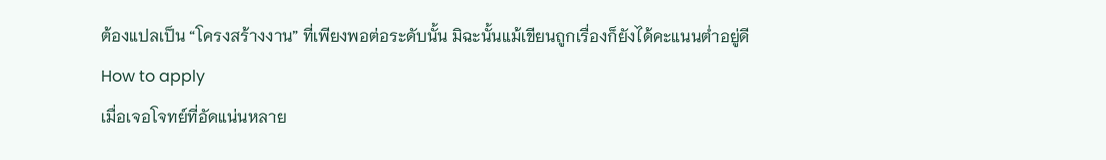ต้องแปลเป็น “โครงสร้างงาน” ที่เพียงพอต่อระดับนั้น มิฉะนั้นแม้เขียนถูกเรื่องก็ยังได้คะแนนต่ำอยู่ดี
How to apply
เมื่อเจอโจทย์ที่อัดแน่นหลาย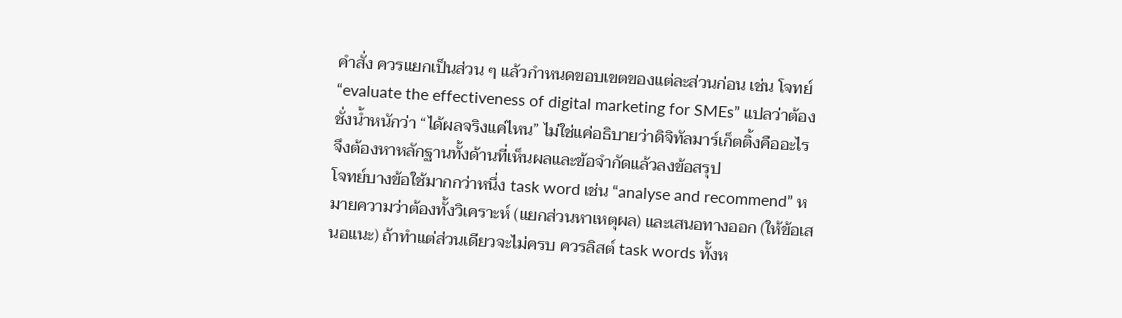คำสั่ง ควรแยกเป็นส่วน ๆ แล้วกำหนดขอบเขตของแต่ละส่วนก่อน เช่น โจทย์ “evaluate the effectiveness of digital marketing for SMEs” แปลว่าต้องชั่งน้ำหนักว่า “ได้ผลจริงแค่ไหน” ไม่ใช่แค่อธิบายว่าดิจิทัลมาร์เก็ตติ้งคืออะไร จึงต้องหาหลักฐานทั้งด้านที่เห็นผลและข้อจำกัดแล้วลงข้อสรุป
โจทย์บางข้อใช้มากกว่าหนึ่ง task word เช่น “analyse and recommend” หมายความว่าต้องทั้งวิเคราะห์ (แยกส่วนหาเหตุผล) และเสนอทางออก (ให้ข้อเสนอแนะ) ถ้าทำแต่ส่วนเดียวจะไม่ครบ ควรลิสต์ task words ทั้งห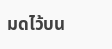มดไว้บน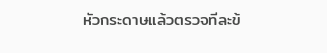หัวกระดาษแล้วตรวจทีละข้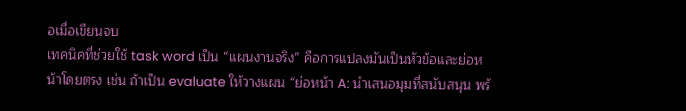อเมื่อเขียนจบ
เทคนิคที่ช่วยใช้ task word เป็น “แผนงานจริง” คือการแปลงมันเป็นหัวข้อและย่อหน้าโดยตรง เช่น ถ้าเป็น evaluate ให้วางแผน “ย่อหน้า A: นำเสนอมุมที่สนับสนุน พร้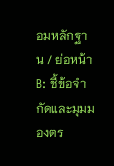อมหลักฐาน / ย่อหน้า B: ชี้ข้อจำกัดและมุมมองตร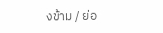งข้าม / ย่อ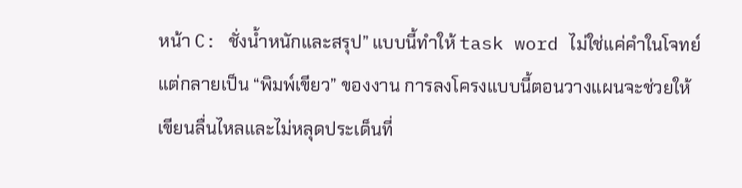หน้า C: ชั่งน้ำหนักและสรุป” แบบนี้ทำให้ task word ไม่ใช่แค่คำในโจทย์แต่กลายเป็น “พิมพ์เขียว” ของงาน การลงโครงแบบนี้ตอนวางแผนจะช่วยให้เขียนลื่นไหลและไม่หลุดประเด็นที่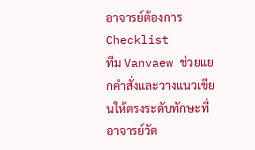อาจารย์ต้องการ
Checklist
ทีม Vanvaew ช่วยแยกคำสั่งและวางแนวเขียนให้ตรงระดับทักษะที่อาจารย์วัด